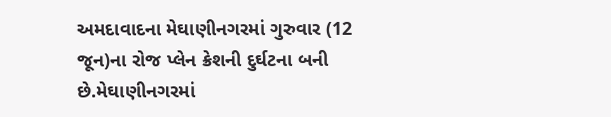અમદાવાદના મેઘાણીનગરમાં ગુરુવાર (12 જૂન)ના રોજ પ્લેન ક્રેશની દુર્ઘટના બની છે.મેઘાણીનગરમાં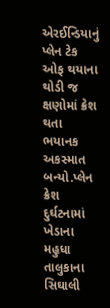એરઈન્ડિયાનું પ્લેન ટેક ઓફ થયાના થોડી જ ક્ષણોમાં ક્રેશ થતા ભયાનક અકસ્માત બન્યો.પ્લેન ક્રેશ દુર્ઘટનામાં ખેડાના મહુધા તાલુકાના સિઘાલી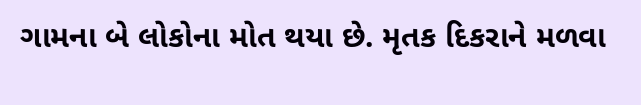ગામના બે લોકોના મોત થયા છે. મૃતક દિકરાને મળવા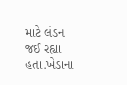માટે લંડન જઈ રહ્યા હતા.ખેડાના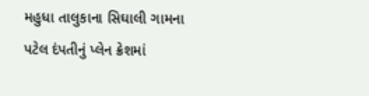મહુધા તાલુકાના સિઘાલી ગામના પટેલ દંપતીનું પ્લેન ક્રેશમાં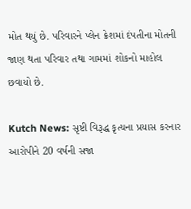મોત થયું છે. પરિવારને પ્લેન ક્રેશમાં દંપતીના મોતની જાણ થતા પરિવાર તથા ગામમાં શોકનો માહોલ છવાયો છે.

Kutch News: સૃષ્ટી વિરૂદ્ધ કૃત્યના પ્રયાસ કરનાર આરોપીને 20 વર્ષની સજા